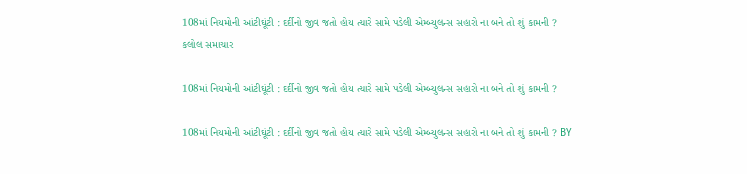108માં નિયમોની આંટીઘૂંટી : દર્દીનો જીવ જતો હોય ત્યારે સામે પડેલી એમ્બ્યુલન્સ સહારો ના બને તો શું કામની ?
કલોલ સમાચાર

108માં નિયમોની આંટીઘૂંટી : દર્દીનો જીવ જતો હોય ત્યારે સામે પડેલી એમ્બ્યુલન્સ સહારો ના બને તો શું કામની ?

108માં નિયમોની આંટીઘૂંટી : દર્દીનો જીવ જતો હોય ત્યારે સામે પડેલી એમ્બ્યુલન્સ સહારો ના બને તો શું કામની ? BY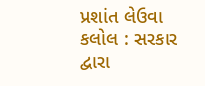પ્રશાંત લેઉવા  કલોલ : સરકાર દ્વારા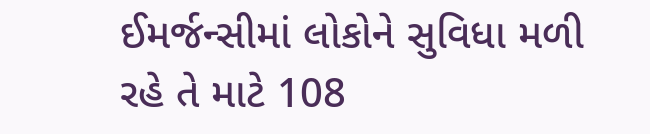ઈમર્જન્સીમાં લોકોને સુવિધા મળી રહે તે માટે 108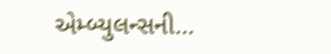એમ્બ્યુલન્સની…